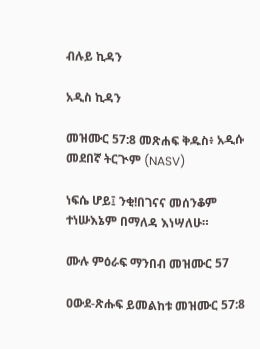ብሉይ ኪዳን

አዲስ ኪዳን

መዝሙር 57:8 መጽሐፍ ቅዱስ፥ አዲሱ መደበኛ ትርጒም (NASV)

ነፍሴ ሆይ፤ ንቂ!በገናና መሰንቆም ተነሡእኔም በማለዳ እነሣለሁ።

ሙሉ ምዕራፍ ማንበብ መዝሙር 57

ዐውደ-ጽሑፍ ይመልከቱ መዝሙር 57:8